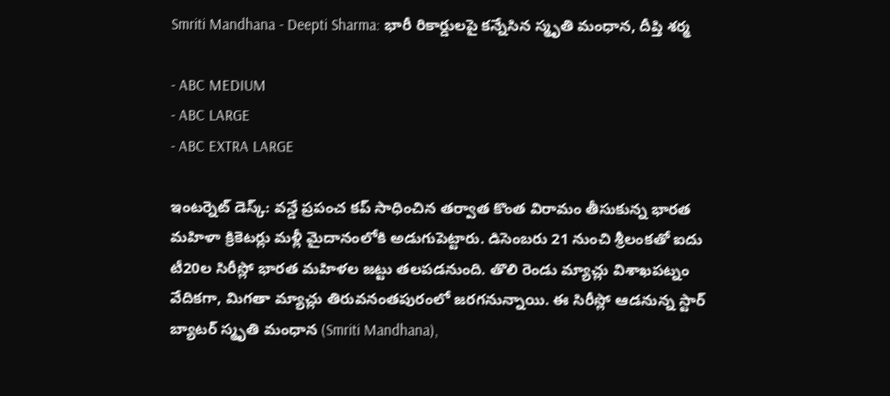Smriti Mandhana - Deepti Sharma: భారీ రికార్డులపై కన్నేసిన స్మృతి మంధాన, దీప్తి శర్మ

- ABC MEDIUM
- ABC LARGE
- ABC EXTRA LARGE

ఇంటర్నెట్ డెస్క్: వన్డే ప్రపంచ కప్ సాధించిన తర్వాత కొంత విరామం తీసుకున్న భారత మహిళా క్రికెటర్లు మళ్లీ మైదానంలోకి అడుగుపెట్టారు. డిసెంబరు 21 నుంచి శ్రీలంకతో ఐదు టీ20ల సిరీస్లో భారత మహిళల జట్టు తలపడనుంది. తొలి రెండు మ్యాచ్లు విశాఖపట్నం వేదికగా, మిగతా మ్యాచ్లు తిరువనంతపురంలో జరగనున్నాయి. ఈ సిరీస్లో ఆడనున్న స్టార్ బ్యాటర్ స్మృతి మంధాన (Smriti Mandhana),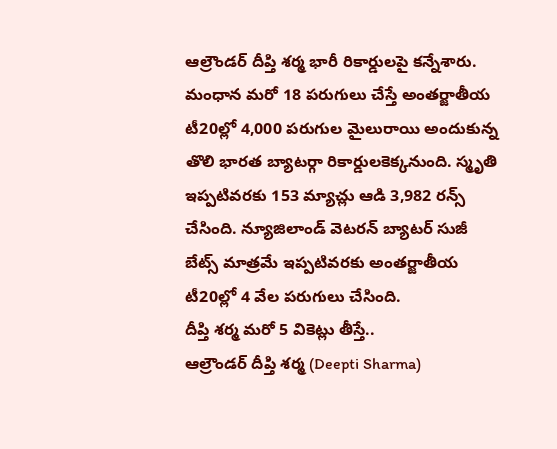ఆల్రౌండర్ దీప్తి శర్మ భారీ రికార్డులపై కన్నేశారు. మంధాన మరో 18 పరుగులు చేస్తే అంతర్జాతీయ టీ20ల్లో 4,000 పరుగుల మైలురాయి అందుకున్న తొలి భారత బ్యాటర్గా రికార్డులకెక్కనుంది. స్మృతి ఇప్పటివరకు 153 మ్యాచ్లు ఆడి 3,982 రన్స్ చేసింది. న్యూజిలాండ్ వెటరన్ బ్యాటర్ సుజీ బేట్స్ మాత్రమే ఇప్పటివరకు అంతర్జాతీయ టీ20ల్లో 4 వేల పరుగులు చేసింది.
దీప్తి శర్మ మరో 5 వికెట్లు తీస్తే..
ఆల్రౌండర్ దీప్తి శర్మ (Deepti Sharma)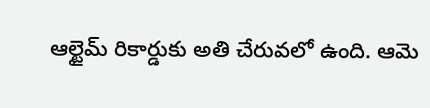ఆల్టైమ్ రికార్డుకు అతి చేరువలో ఉంది. ఆమె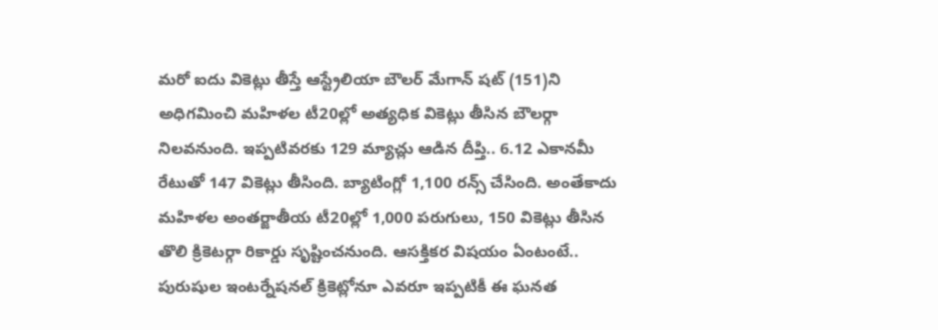మరో ఐదు వికెట్లు తీస్తే ఆస్ట్రేలియా బౌలర్ మేగాన్ షట్ (151)ని అధిగమించి మహిళల టీ20ల్లో అత్యధిక వికెట్లు తీసిన బౌలర్గా నిలవనుంది. ఇప్పటివరకు 129 మ్యాచ్లు ఆడిన దీప్తి.. 6.12 ఎకానమీ రేటుతో 147 వికెట్లు తీసింది. బ్యాటింగ్లో 1,100 రన్స్ చేసింది. అంతేకాదు మహిళల అంతర్జాతీయ టీ20ల్లో 1,000 పరుగులు, 150 వికెట్లు తీసిన తొలి క్రికెటర్గా రికార్డు సృష్టించనుంది. ఆసక్తికర విషయం ఏంటంటే.. పురుషుల ఇంటర్నేషనల్ క్రికెట్లోనూ ఎవరూ ఇప్పటికీ ఈ ఘనత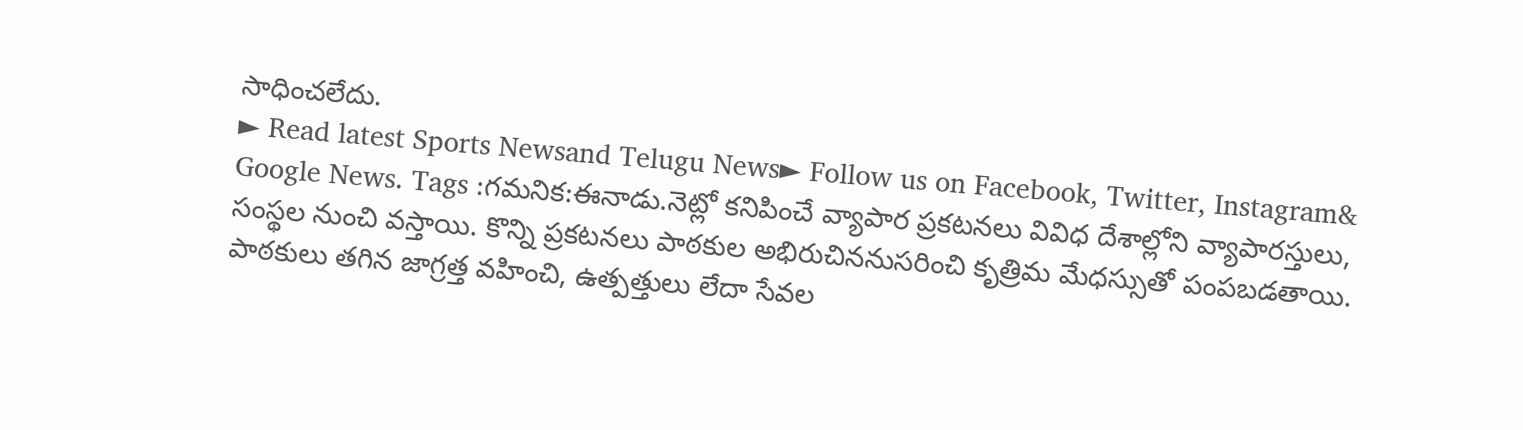సాధించలేదు.
► Read latest Sports Newsand Telugu News► Follow us on Facebook, Twitter, Instagram& Google News. Tags :గమనిక:ఈనాడు.నెట్లో కనిపించే వ్యాపార ప్రకటనలు వివిధ దేశాల్లోని వ్యాపారస్తులు, సంస్థల నుంచి వస్తాయి. కొన్ని ప్రకటనలు పాఠకుల అభిరుచిననుసరించి కృత్రిమ మేధస్సుతో పంపబడతాయి. పాఠకులు తగిన జాగ్రత్త వహించి, ఉత్పత్తులు లేదా సేవల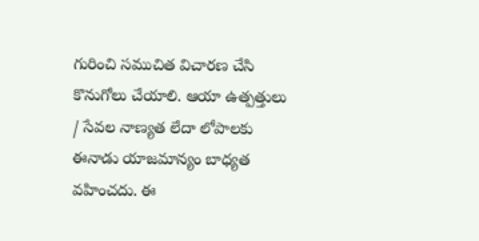గురించి సముచిత విచారణ చేసి కొనుగోలు చేయాలి. ఆయా ఉత్పత్తులు / సేవల నాణ్యత లేదా లోపాలకు ఈనాడు యాజమాన్యం బాధ్యత వహించదు. ఈ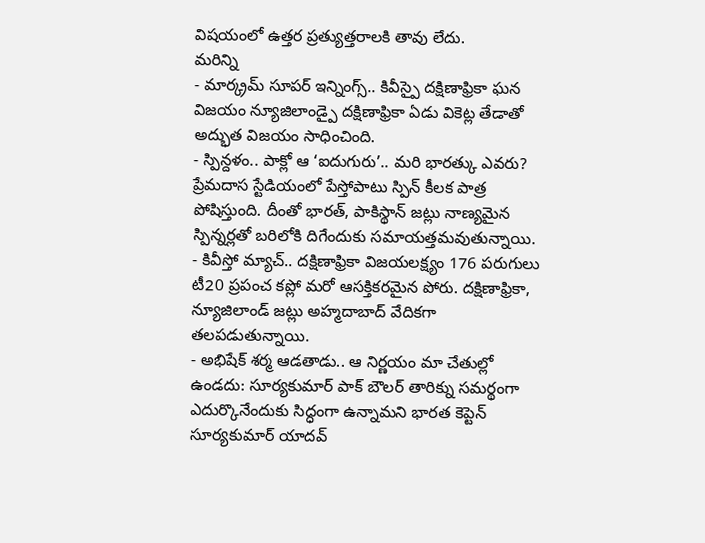విషయంలో ఉత్తర ప్రత్యుత్తరాలకి తావు లేదు.
మరిన్ని
- మార్క్రమ్ సూపర్ ఇన్నింగ్స్.. కివీస్పై దక్షిణాఫ్రికా ఘన విజయం న్యూజిలాండ్పై దక్షిణాఫ్రికా ఏడు వికెట్ల తేడాతో అద్భుత విజయం సాధించింది.
- స్పిన్దళం.. పాక్లో ఆ ‘ఐదుగురు’.. మరి భారత్కు ఎవరు? ప్రేమదాస స్టేడియంలో పేస్తోపాటు స్పిన్ కీలక పాత్ర పోషిస్తుంది. దీంతో భారత్, పాకిస్థాన్ జట్లు నాణ్యమైన స్పిన్నర్లతో బరిలోకి దిగేందుకు సమాయత్తమవుతున్నాయి.
- కివీస్తో మ్యాచ్.. దక్షిణాఫ్రికా విజయలక్ష్యం 176 పరుగులు టీ20 ప్రపంచ కప్లో మరో ఆసక్తికరమైన పోరు. దక్షిణాఫ్రికా, న్యూజిలాండ్ జట్లు అహ్మదాబాద్ వేదికగా తలపడుతున్నాయి.
- అభిషేక్ శర్మ ఆడతాడు.. ఆ నిర్ణయం మా చేతుల్లో ఉండదు: సూర్యకుమార్ పాక్ బౌలర్ తారిక్ను సమర్థంగా ఎదుర్కొనేందుకు సిద్ధంగా ఉన్నామని భారత కెప్టెన్ సూర్యకుమార్ యాదవ్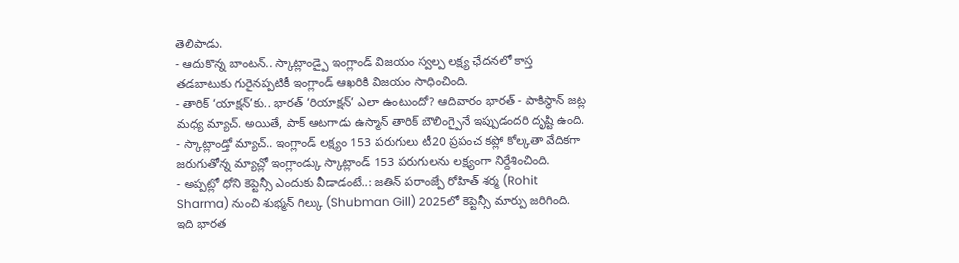తెలిపాడు.
- ఆదుకొన్న బాంటన్.. స్కాట్లాండ్పై ఇంగ్లాండ్ విజయం స్వల్ప లక్ష్య ఛేదనలో కాస్త తడబాటుకు గురైనప్పటికీ ఇంగ్లాండ్ ఆఖరికి విజయం సాధించింది.
- తారిక్ ‘యాక్షన్’కు.. భారత్ ‘రియాక్షన్’ ఎలా ఉంటుందో? ఆదివారం భారత్ - పాకిస్థాన్ జట్ల మధ్య మ్యాచ్. అయితే, పాక్ ఆటగాడు ఉస్మాన్ తారిక్ బౌలింగ్పైనే ఇప్పుడందరి దృష్టి ఉంది.
- స్కాట్లాండ్తో మ్యాచ్.. ఇంగ్లాండ్ లక్ష్యం 153 పరుగులు టీ20 ప్రపంచ కప్లో కోల్కతా వేదికగా జరుగుతోన్న మ్యాచ్లో ఇంగ్లాండ్కు స్కాట్లాండ్ 153 పరుగులను లక్ష్యంగా నిర్దేశించింది.
- అప్పట్లో ధోని కెప్టెన్సీ ఎందుకు వీడాడంటే..: జతిన్ పరాంజ్పే రోహిత్ శర్మ (Rohit Sharma) నుంచి శుభ్మన్ గిల్కు (Shubman Gill) 2025లో కెప్టెన్సీ మార్పు జరిగింది. ఇది భారత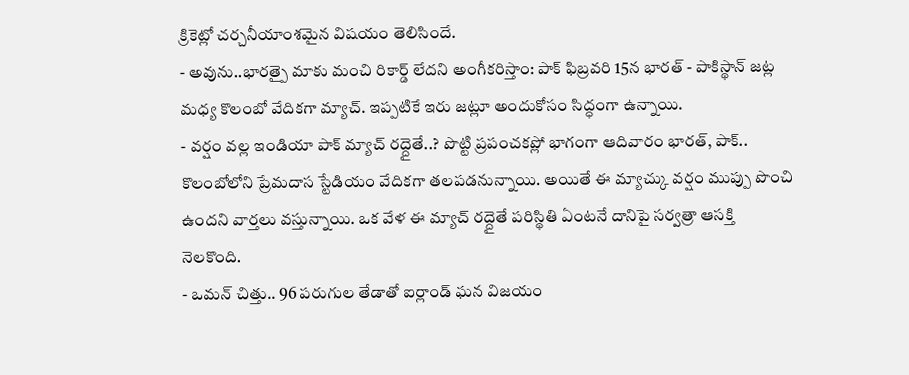క్రికెట్లో చర్చనీయాంశమైన విషయం తెలిసిందే.
- అవును..భారత్పై మాకు మంచి రికార్డ్ లేదని అంగీకరిస్తాం: పాక్ ఫిబ్రవరి 15న భారత్ - పాకిస్థాన్ జట్ల మధ్య కొలంబో వేదికగా మ్యాచ్. ఇప్పటికే ఇరు జట్లూ అందుకోసం సిద్ధంగా ఉన్నాయి.
- వర్షం వల్ల ఇండియా పాక్ మ్యాచ్ రద్దైతే..? పొట్టి ప్రపంచకప్లో భాగంగా ఆదివారం భారత్, పాక్.. కొలంబోలోని ప్రేమదాస స్టేడియం వేదికగా తలపడనున్నాయి. అయితే ఈ మ్యాచ్కు వర్షం ముప్పు పొంచి ఉందని వార్తలు వస్తున్నాయి. ఒక వేళ ఈ మ్యాచ్ రద్దైతే పరిస్థితి ఏంటనే దానిపై సర్వత్రా ఆసక్తి నెలకొంది.
- ఒమన్ చిత్తు.. 96 పరుగుల తేడాతో ఐర్లాండ్ ఘన విజయం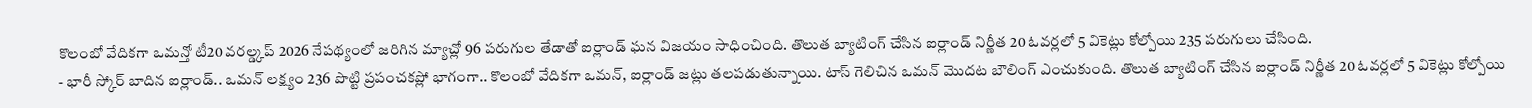కొలంబో వేదికగా ఒమన్తో టీ20 వరల్డ్కప్ 2026 నేపథ్యంలో జరిగిన మ్యాచ్లో 96 పరుగుల తేడాతో ఐర్లాండ్ ఘన విజయం సాధించింది. తొలుత బ్యాటింగ్ చేసిన ఐర్లాండ్ నిర్ణీత 20 ఓవర్లలో 5 వికెట్లు కోల్పోయి 235 పరుగులు చేసింది.
- భారీ స్కోర్ బాదిన ఐర్లాండ్.. ఒమన్ లక్ష్యం 236 పొట్టి ప్రపంచకప్లో భాగంగా.. కొలంబో వేదికగా ఒమన్, ఐర్లాండ్ జట్లు తలపడుతున్నాయి. టాస్ గెలిచిన ఒమన్ మొదట బౌలింగ్ ఎంచుకుంది. తొలుత బ్యాటింగ్ చేసిన ఐర్లాండ్ నిర్ణీత 20 ఓవర్లలో 5 వికెట్లు కోల్పోయి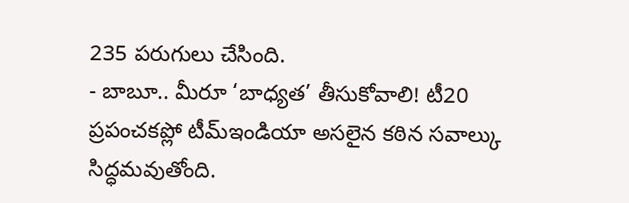235 పరుగులు చేసింది.
- బాబూ.. మీరూ ‘బాధ్యత’ తీసుకోవాలి! టీ20 ప్రపంచకప్లో టీమ్ఇండియా అసలైన కఠిన సవాల్కు సిద్ధమవుతోంది.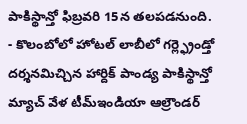పాకిస్థాన్తో ఫిబ్రవరి 15న తలపడనుంది.
- కొలంబోలో హోటల్ లాబీలో గర్ల్ఫ్రెండ్తో దర్శనమిచ్చిన హార్దిక్ పాండ్య పాకిస్థాన్తో మ్యాచ్ వేళ టీమ్ఇండియా ఆల్రౌండర్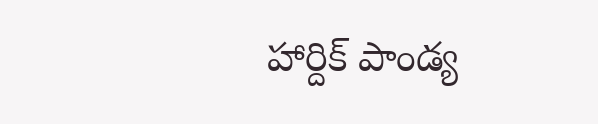హార్దిక్ పాండ్య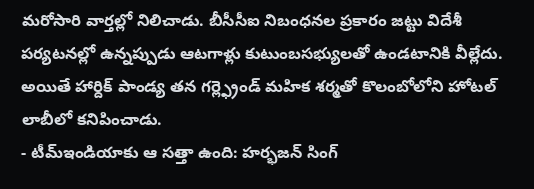మరోసారి వార్తల్లో నిలిచాడు. బీసీసీఐ నిబంధనల ప్రకారం జట్టు విదేశీ పర్యటనల్లో ఉన్నప్పుడు ఆటగాళ్లు కుటుంబసభ్యులతో ఉండటానికి వీల్లేదు. అయితే హార్దిక్ పాండ్య తన గర్ల్ఫ్రెండ్ మహిక శర్మతో కొలంబోలోని హోటల్ లాబీలో కనిపించాడు.
- టీమ్ఇండియాకు ఆ సత్తా ఉంది: హర్భజన్ సింగ్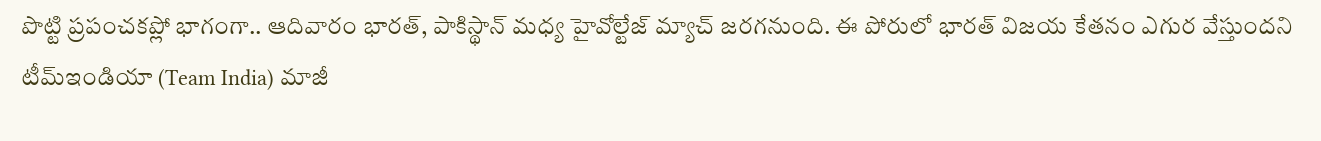పొట్టి ప్రపంచకప్లో భాగంగా.. ఆదివారం భారత్, పాకిస్థాన్ మధ్య హైవోల్టేజ్ మ్యాచ్ జరగనుంది. ఈ పోరులో భారత్ విజయ కేతనం ఎగుర వేస్తుందని టీమ్ఇండియా (Team India) మాజీ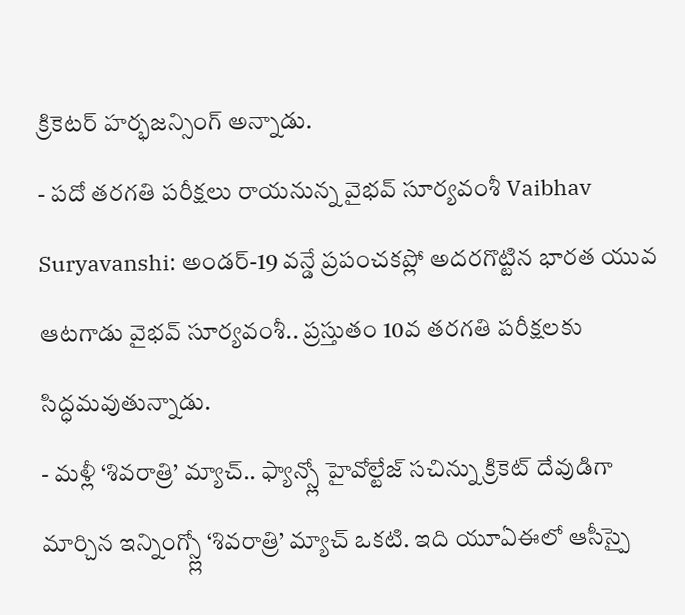క్రికెటర్ హర్భజన్సింగ్ అన్నాడు.
- పదో తరగతి పరీక్షలు రాయనున్న వైభవ్ సూర్యవంశీ Vaibhav Suryavanshi: అండర్-19 వన్డే ప్రపంచకప్లో అదరగొట్టిన భారత యువ ఆటగాడు వైభవ్ సూర్యవంశీ.. ప్రస్తుతం 10వ తరగతి పరీక్షలకు సిద్ధమవుతున్నాడు.
- మళ్లీ ‘శివరాత్రి’ మ్యాచ్.. ఫ్యాన్స్లో హైవోల్టేజ్ సచిన్ను క్రికెట్ దేవుడిగా మార్చిన ఇన్నింగ్స్ల్లో ‘శివరాత్రి’ మ్యాచ్ ఒకటి. ఇది యూఏఈలో ఆసీస్పై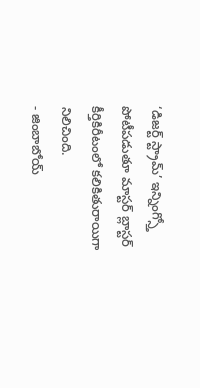‘డిజర్ట్ స్ట్రామ్’ ఇన్నింగ్స్తో పోటీపడుతూ మాస్టర్ బ్లాస్టర్ కీర్తికిరీటంలో కలికితురాయిగా నిలిచింది.
- జింబాబోయ్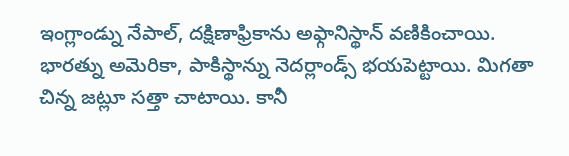ఇంగ్లాండ్ను నేపాల్, దక్షిణాఫ్రికాను అఫ్గానిస్థాన్ వణికించాయి. భారత్ను అమెరికా, పాకిస్థాన్ను నెదర్లాండ్స్ భయపెట్టాయి. మిగతా చిన్న జట్లూ సత్తా చాటాయి. కానీ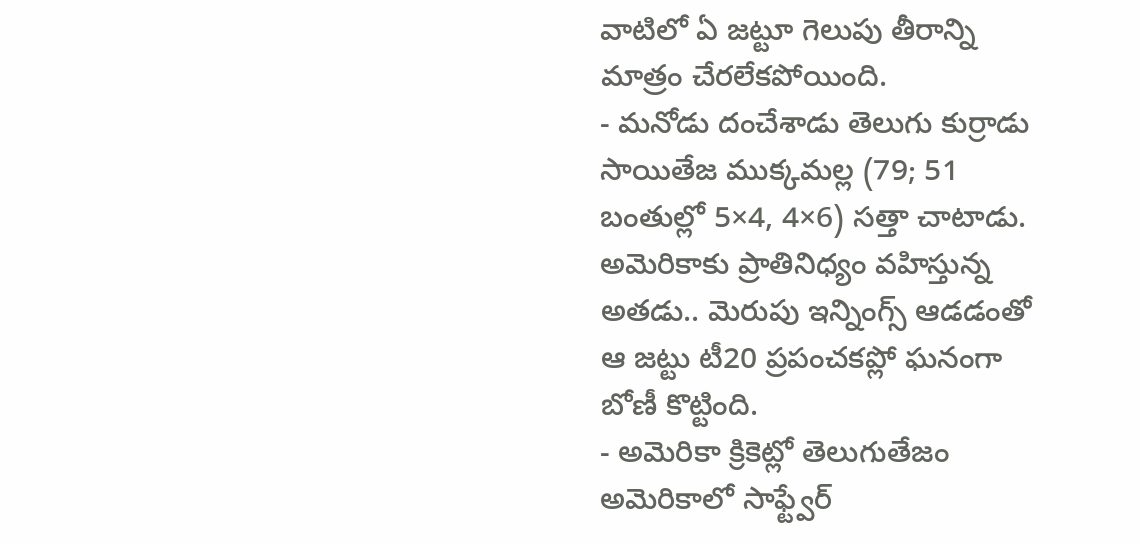వాటిలో ఏ జట్టూ గెలుపు తీరాన్ని మాత్రం చేరలేకపోయింది.
- మనోడు దంచేశాడు తెలుగు కుర్రాడు సాయితేజ ముక్కమల్ల (79; 51 బంతుల్లో 5×4, 4×6) సత్తా చాటాడు. అమెరికాకు ప్రాతినిధ్యం వహిస్తున్న అతడు.. మెరుపు ఇన్నింగ్స్ ఆడడంతో ఆ జట్టు టీ20 ప్రపంచకప్లో ఘనంగా బోణీ కొట్టింది.
- అమెరికా క్రికెట్లో తెలుగుతేజం అమెరికాలో సాఫ్ట్వేర్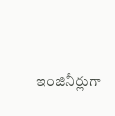ఇంజినీర్లుగా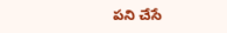పని చేసే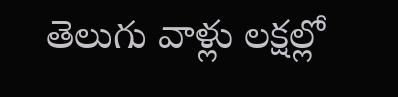తెలుగు వాళ్లు లక్షల్లో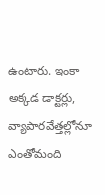ఉంటారు. ఇంకా అక్కడ డాక్టర్లు, వ్యాపారవేత్తల్లోనూ ఎంతోమంది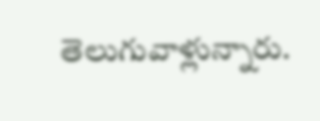తెలుగువాళ్లున్నారు.